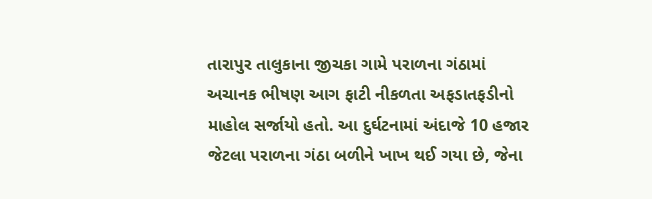તારાપુર તાલુકાના જીચકા ગામે પરાળના ગંઠામાં અચાનક ભીષણ આગ ફાટી નીકળતા અફડાતફડીનો માહોલ સર્જાયો હતો. આ દુર્ઘટનામાં અંદાજે 10 હજાર જેટલા પરાળના ગંઠા બળીને ખાખ થઈ ગયા છે, જેના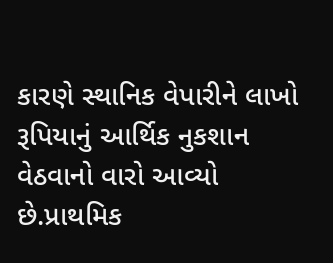કારણે સ્થાનિક વેપારીને લાખો રૂપિયાનું આર્થિક નુકશાન વેઠવાનો વારો આવ્યો છે.પ્રાથમિક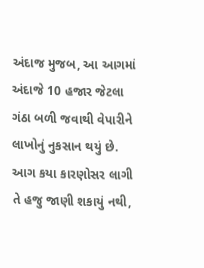અંદાજ મુજબ, આ આગમાં અંદાજે 10 હજાર જેટલા ગંઠા બળી જવાથી વેપારીને લાખોનું નુકસાન થયું છે. આગ કયા કારણોસર લાગી તે હજુ જાણી શકાયું નથી,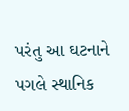પરંતુ આ ઘટનાને પગલે સ્થાનિક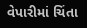વેપારીમાં ચિંતા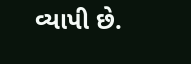વ્યાપી છે.